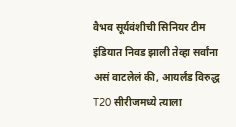वैभव सूर्यवंशीची सिनियर टीम इंडियात निवड झाली तेव्हा सर्वांना असं वाटलेलं की, आयर्लंड विरुद्ध T20 सीरीजमध्ये त्याला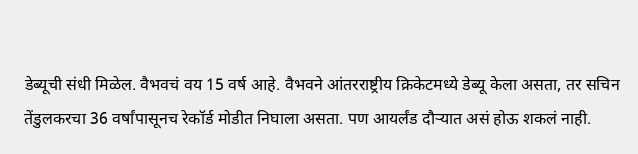डेब्यूची संधी मिळेल. वैभवचं वय 15 वर्ष आहे. वैभवने आंतरराष्ट्रीय क्रिकेटमध्ये डेब्यू केला असता, तर सचिन तेंडुलकरचा 36 वर्षांपासूनच रेकॉर्ड मोडीत निघाला असता. पण आयर्लंड दौऱ्यात असं होऊ शकलं नाही.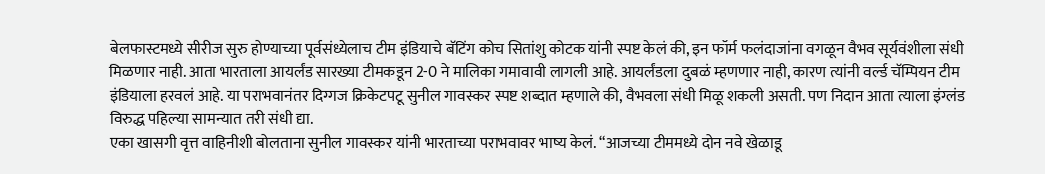बेलफास्टमध्ये सीरीज सुरु होण्याच्या पूर्वसंध्येलाच टीम इंडियाचे बॅटिंग कोच सितांशु कोटक यांनी स्पष्ट केलं की, इन फॉर्म फलंदाजांना वगळून वैभव सूर्यवंशीला संधी मिळणार नाही. आता भारताला आयर्लंड सारख्या टीमकडून 2-0 ने मालिका गमावावी लागली आहे. आयर्लंडला दुबळं म्हणणार नाही, कारण त्यांनी वर्ल्ड चॅम्पियन टीम इंडियाला हरवलं आहे. या पराभवानंतर दिग्गज क्रिकेटपटू सुनील गावस्कर स्पष्ट शब्दात म्हणाले की, वैभवला संधी मिळू शकली असती. पण निदान आता त्याला इंग्लंड विरुद्ध पहिल्या सामन्यात तरी संधी द्या.
एका खासगी वृत्त वाहिनीशी बोलताना सुनील गावस्कर यांनी भारताच्या पराभवावर भाष्य केलं. “आजच्या टीममध्ये दोन नवे खेळाडू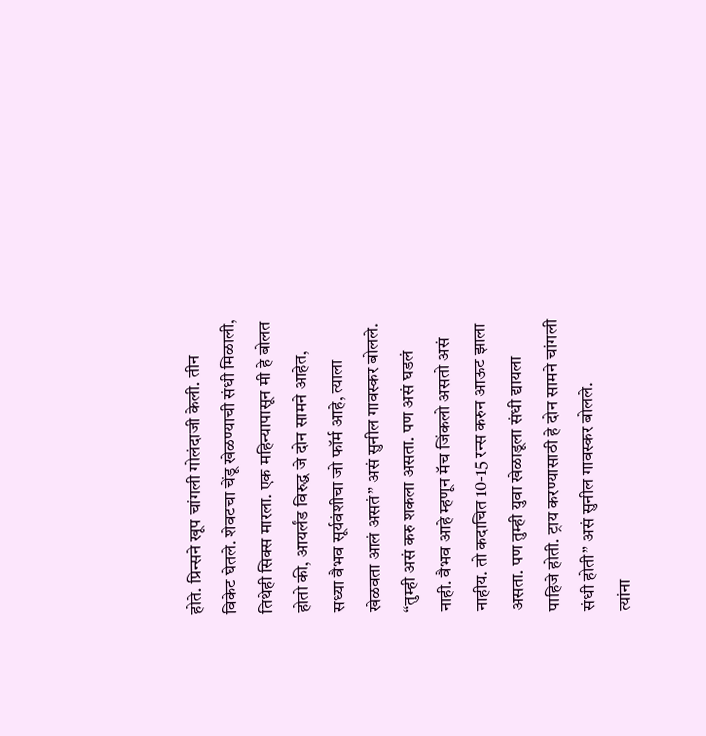होते. प्रिन्सने खूप चांगली गोलंदाजी केली. तीन विकेट घेतले. शेवटचा चेंडू खेळण्याची संधी मिळाली, तिथेही सिक्स मारला. एक महिन्यापासून मी हे बोलत होतो की, आयर्लंड विरुद्ध जे दोन सामने आहेत, सध्या वैभव सूर्यवंशीचा जो फॉर्म आहे, त्याला खेळवता आलं असतं” असं सुनील गावस्कर बोलले. “तुम्ही असं करु शकला असता. पण असं घडलं नाही. वैभव आहे म्हणून मॅच जिंकलो असतो असं नाहीय. तो कदाचित 10-15 रन्स करुन आऊट झाला असता. पण तुम्ही युवा खेळाडूला संधी द्यायला पाहिजे होती. ट्राय करण्यासाठी हे दोन सामने चांगली संधी होती” असं सुनील गावस्कर बोलले.
त्यांना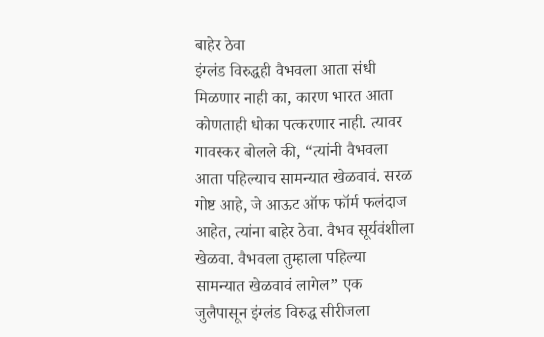बाहेर ठेवा
इंग्लंड विरुद्धही वैभवला आता संधी मिळणार नाही का, कारण भारत आता कोणताही धोका पत्करणार नाही. त्यावर गावस्कर बोलले की, “त्यांनी वैभवला आता पहिल्याच सामन्यात खेळवावं. सरळ गोष्ट आहे, जे आऊट ऑफ फॉर्म फलंदाज आहेत, त्यांना बाहेर ठेवा. वैभव सूर्यवंशीला खेळवा. वैभवला तुम्हाला पहिल्या सामन्यात खेळवावं लागेल” एक जुलैपासून इंग्लंड विरुद्ध सीरीजला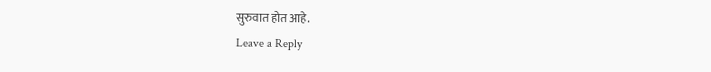सुरुवात होत आहे.
Leave a Reply